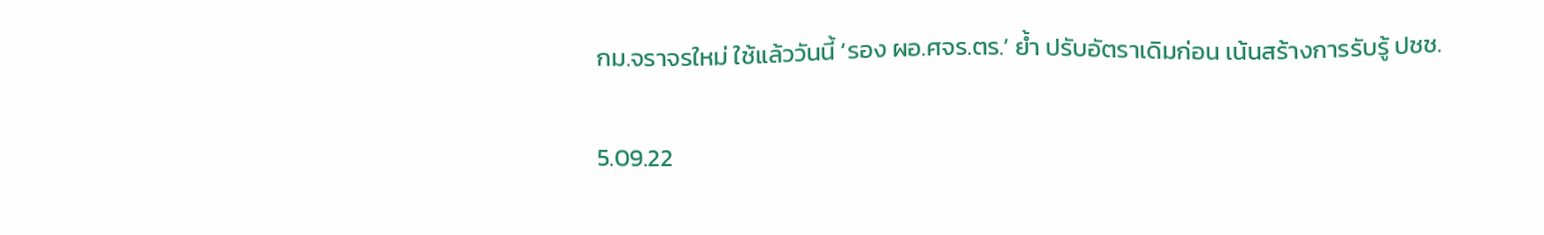กม.จราจรใหม่ ใช้แล้ววันนี้ ‘รอง ผอ.ศจร.ตร.’ ย้ำ ปรับอัตราเดิมก่อน เน้นสร้างการรับรู้ ปชช.

5.09.22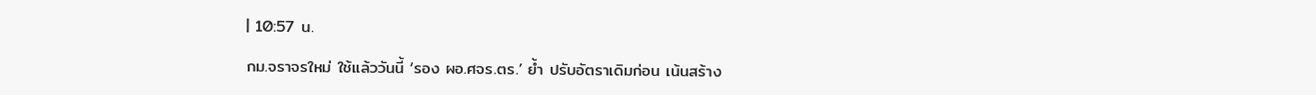| 10:57 น.

กม.จราจรใหม่ ใช้แล้ววันนี้ ‘รอง ผอ.ศจร.ตร.’ ย้ำ ปรับอัตราเดิมก่อน เน้นสร้าง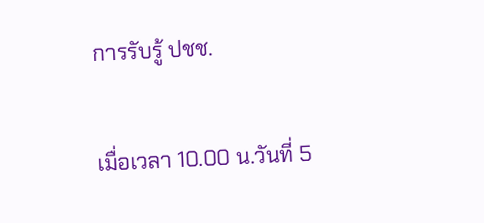การรับรู้ ปชช.

เมื่อเวลา 10.00 น.วันที่ 5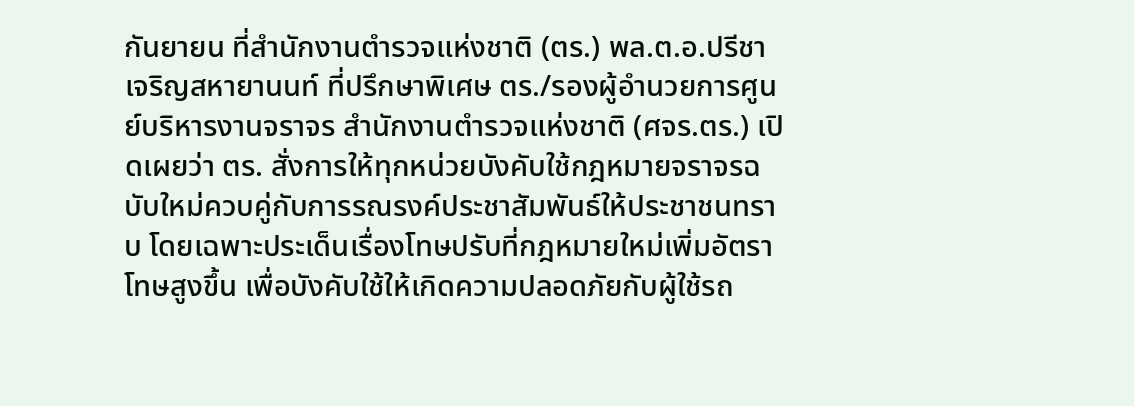กันยายน ที่สำนักงานตำรวจแห่งชาติ (ตร.) พล.ต.อ.ปรีชา เจริญสหายานนท์ ที่ปรึกษาพิเศษ ตร./รองผู้อำนวยการศูนย์บริหารงานจราจร สำนักงานตำรวจแห่งชาติ (ศจร.ตร.) เปิดเผยว่า ตร. สั่งการให้ทุกหน่วยบังคับใช้กฎหมายจราจรฉบับใหม่ควบคู่กับการรณรงค์ประชาสัมพันธ์ให้ประชาชนทราบ โดยเฉพาะประเด็นเรื่องโทษปรับที่กฎหมายใหม่เพิ่มอัตราโทษสูงขึ้น เพื่อบังคับใช้ให้เกิดความปลอดภัยกับผู้ใช้รถ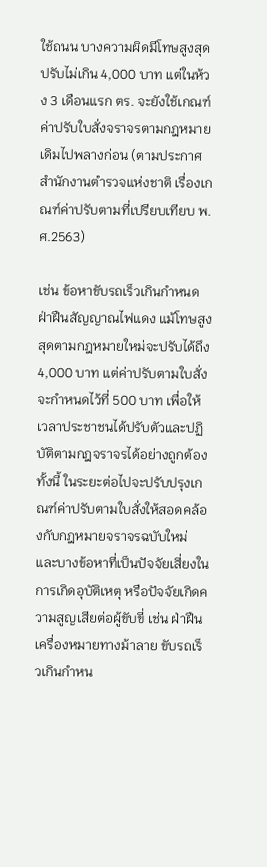ใช้ถนน บางความผิดมีโทษสูงสุดปรับไม่เกิน 4,000 บาท แต่ในห้วง 3 เดือนแรก ตร. จะยังใช้เกณฑ์ค่าปรับใบสั่งจราจรตามกฎหมายเดิมไปพลางก่อน (ตามประกาศ สำนักงานตำรวจแห่งชาติ เรื่องเกณฑ์ค่าปรับตามที่เปรียบเทียบ พ.ศ.2563)

เช่น ข้อหาขับรถเร็วเกินกำหนด ฝ่าฝืนสัญญาณไฟแดง แม้โทษสูงสุดตามกฎหมายใหม่จะปรับได้ถึง 4,000 บาท แต่ค่าปรับตามใบสั่งจะกำหนดไว้ที่ 500 บาท เพื่อให้เวลาประชาชนได้ปรับตัวและปฏิบัติตามกฎจราจรได้อย่างถูกต้อง ทั้งนี้ ในระยะต่อไปจะปรับปรุงเกณฑ์ค่าปรับตามใบสั่งให้สอดคล้องกับกฎหมายจราจรฉบับใหม่ และบางข้อหาที่เป็นปัจจัยเสี่ยงในการเกิดอุบัติเหตุ หรือปัจจัยเกิดความสูญเสียต่อผู้ขับขี่ เช่น ฝ่าฝืนเครื่องหมายทางม้าลาย ขับรถเร็วเกินกำหน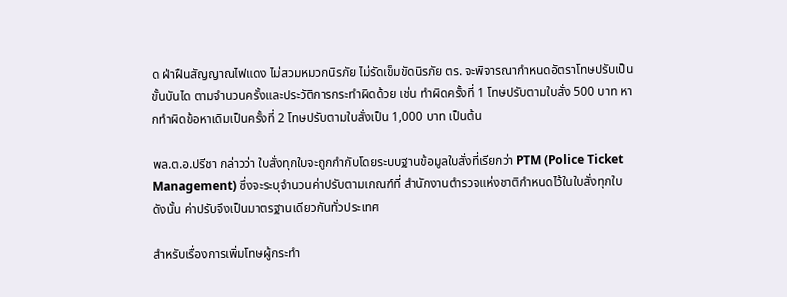ด ฝ่าฝืนสัญญาณไฟแดง ไม่สวมหมวกนิรภัย ไม่รัดเข็มขัดนิรภัย ตร. จะพิจารณากำหนดอัตราโทษปรับเป็นขั้นบันได ตามจำนวนครั้งและประวัติการกระทำผิดด้วย เช่น ทำผิดครั้งที่ 1 โทษปรับตามใบสั่ง 500 บาท หากทำผิดข้อหาเดิมเป็นครั้งที่ 2 โทษปรับตามใบสั่งเป็น 1,000 บาท เป็นต้น

พล.ต.อ.ปรีชา กล่าวว่า ใบสั่งทุกใบจะถูกกำกับโดยระบบฐานข้อมูลใบสั่งที่เรียกว่า PTM (Police Ticket Management) ซึ่งจะระบุจำนวนค่าปรับตามเกณฑ์ที่ สำนักงานตำรวจแห่งชาติกำหนดไว้ในใบสั่งทุกใบ ดังนั้น ค่าปรับจึงเป็นมาตรฐานเดียวกันทั่วประเทศ

สำหรับเรื่องการเพิ่มโทษผู้กระทำ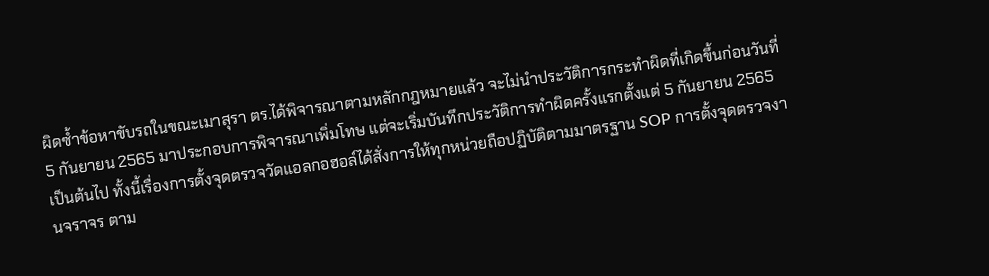ผิดซ้ำข้อหาขับรถในขณะเมาสุรา ตร.ได้พิจารณาตามหลักกฎหมายแล้ว จะไม่นำประวัติการกระทำผิดที่เกิดขึ้นก่อนวันที่ 5 กันยายน 2565 มาประกอบการพิจารณาเพิ่มโทษ แต่จะเริ่มบันทึกประวัติการทำผิดครั้งแรกตั้งแต่ 5 กันยายน 2565 เป็นต้นไป ทั้งนี้เรื่องการตั้งจุดตรวจวัดแอลกอฮอล์ได้สั่งการให้ทุกหน่วยถือปฏิบัติตามมาตรฐาน SOP การตั้งจุดตรวจงานจราจร ตาม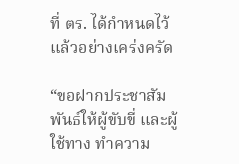ที่ ตร. ได้กำหนดไว้แล้วอย่างเคร่งครัด

“ขอฝากประชาสัมพันธ์ให้ผู้ขับขี่ และผู้ใช้ทาง ทำความ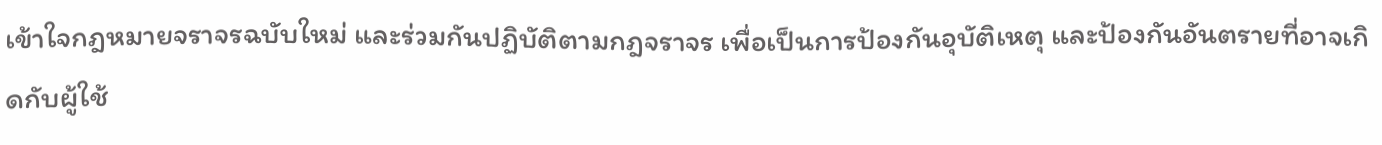เข้าใจกฎหมายจราจรฉบับใหม่ และร่วมกันปฏิบัติตามกฎจราจร เพื่อเป็นการป้องกันอุบัติเหตุ และป้องกันอันตรายที่อาจเกิดกับผู้ใช้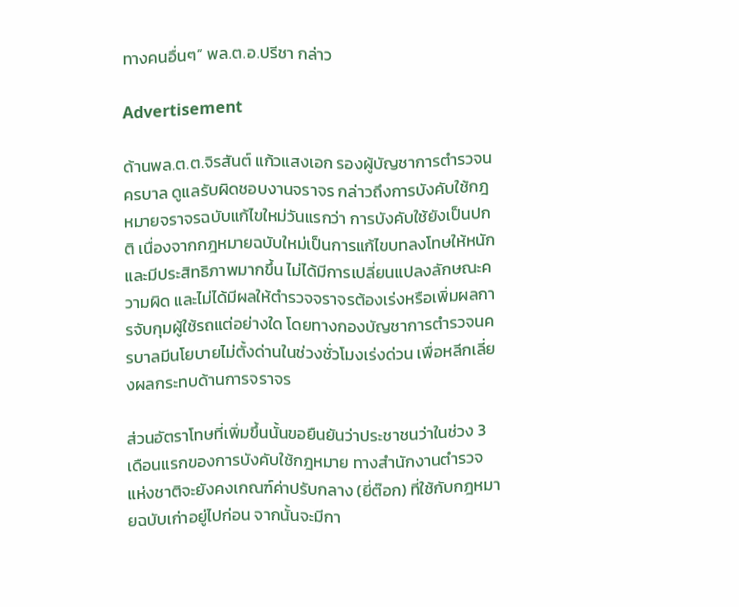ทางคนอื่นๆ” พล.ต.อ.ปรีชา กล่าว

Advertisement

ด้านพล.ต.ต.จิรสันต์ แก้วแสงเอก รองผู้บัญชาการตำรวจนครบาล ดูแลรับผิดชอบงานจราจร กล่าวถึงการบังคับใช้กฎหมายจราจรฉบับแก้ไขใหม่วันแรกว่า การบังคับใช้ยังเป็นปกติ เนื่องจากกฎหมายฉบับใหม่เป็นการแก้ไขบทลงโทษให้หนักและมีประสิทธิภาพมากขึ้น ไม่ได้มีการเปลี่ยนแปลงลักษณะความผิด และไม่ได้มีผลให้ตำรวจจราจรต้องเร่งหรือเพิ่มผลการจับกุมผู้ใช้รถแต่อย่างใด โดยทางกองบัญชาการตำรวจนครบาลมีนโยบายไม่ตั้งด่านในช่วงชั่วโมงเร่งด่วน เพื่อหลีกเลี่ยงผลกระทบด้านการจราจร

ส่วนอัตราโทษที่เพิ่มขึ้นนั้นขอยืนยันว่าประชาชนว่าในช่วง 3 เดือนแรกของการบังคับใช้กฎหมาย ทางสำนักงานตำรวจแห่งชาติจะยังคงเกณฑ์ค่าปรับกลาง (ยี่ต๊อก) ที่ใช้กับกฎหมายฉบับเก่าอยู่ไปก่อน จากนั้นจะมีกา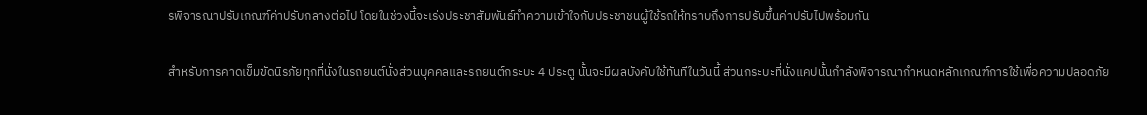รพิจารณาปรับเกณฑ์ค่าปรับกลางต่อไป โดยในช่วงนี้จะเร่งประชาสัมพันธ์ทำความเข้าใจกับประชาชนผู้ใช้รถให้ทราบถึงการปรับขึ้นค่าปรับไปพร้อมกัน

สำหรับการคาดเข็มขัดนิรภัยทุกที่นั่งในรถยนต์นั่งส่วนบุคคลและรถยนต์กระบะ 4 ประตู นั้นจะมีผลบังคับใช้ทันทีในวันนี้ ส่วนกระบะที่นั่งแคปนั้นกำลังพิจารณากำหนดหลักเกณฑ์การใช้เพื่อความปลอดภัย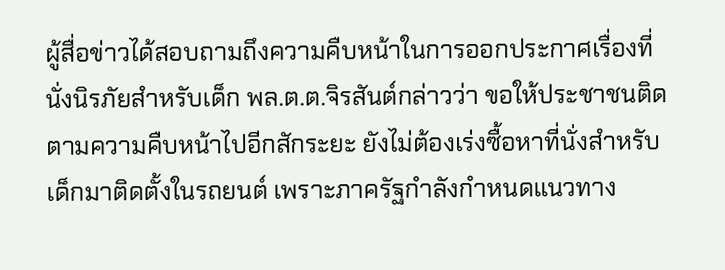ผู้สื่อข่าวได้สอบถามถึงความคืบหน้าในการออกประกาศเรื่องที่นั่งนิรภัยสำหรับเด็ก พล.ต.ต.จิรสันต์กล่าวว่า ขอให้ประชาชนติดตามความคืบหน้าไปอีกสักระยะ ยังไม่ต้องเร่งซื้อหาที่นั่งสำหรับเด็กมาติดตั้งในรถยนต์ เพราะภาครัฐกำลังกำหนดแนวทาง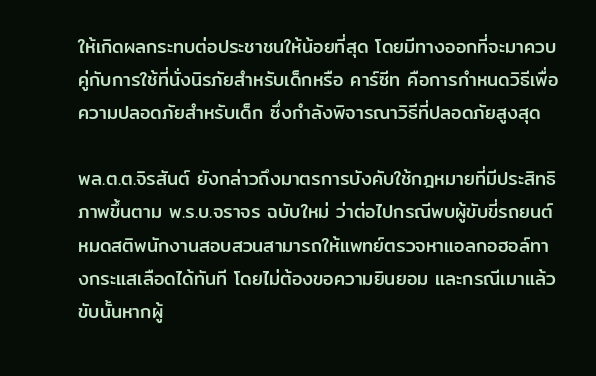ให้เกิดผลกระทบต่อประชาชนให้น้อยที่สุด โดยมีทางออกที่จะมาควบคู่กับการใช้ที่นั่งนิรภัยสำหรับเด็กหรือ คาร์ซีท คือการกำหนดวิธีเพื่อความปลอดภัยสำหรับเด็ก ซึ่งกำลังพิจารณาวิธีที่ปลอดภัยสูงสุด

พล.ต.ต.จิรสันต์ ยังกล่าวถึงมาตรการบังคับใช้กฎหมายที่มีประสิทธิภาพขึ้นตาม พ.ร.บ.จราจร ฉบับใหม่ ว่าต่อไปกรณีพบผู้ขับขี่รถยนต์หมดสติพนักงานสอบสวนสามารถให้แพทย์ตรวจหาแอลกอฮอล์ทางกระแสเลือดได้ทันที โดยไม่ต้องขอความยินยอม และกรณีเมาแล้วขับนั้นหากผู้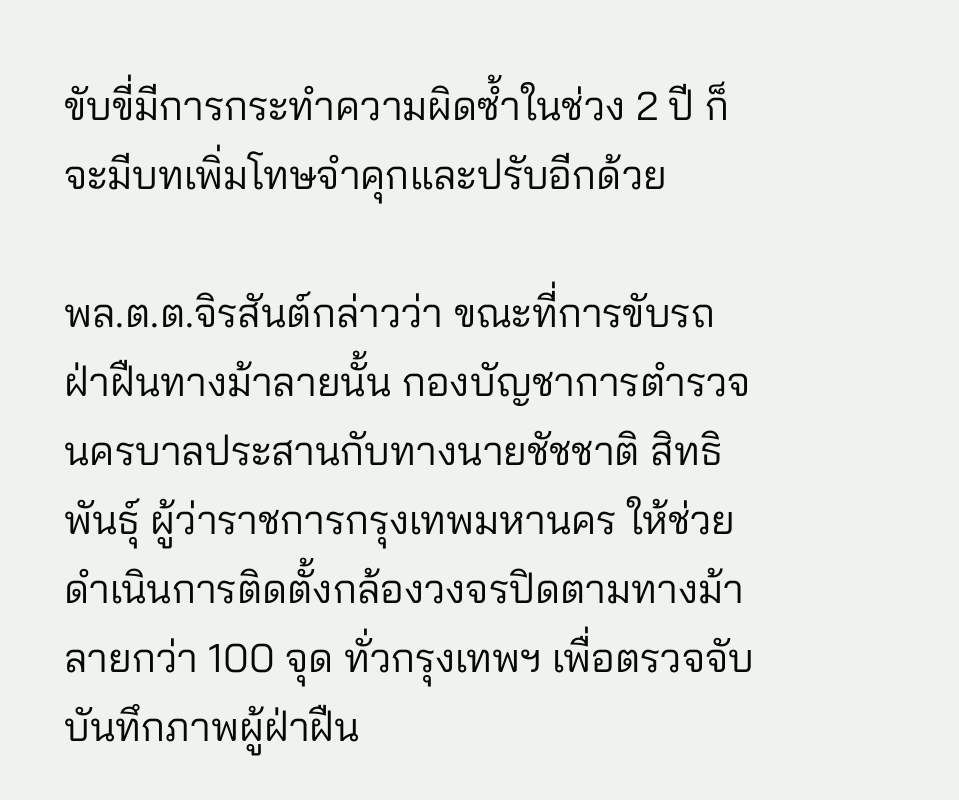ขับขี่มีการกระทำความผิดซ้ำในช่วง 2 ปี ก็จะมีบทเพิ่มโทษจำคุกและปรับอีกด้วย

พล.ต.ต.จิรสันต์กล่าวว่า ขณะที่การขับรถฝ่าฝืนทางม้าลายนั้น กองบัญชาการตำรวจนครบาลประสานกับทางนายชัชชาติ สิทธิพันธุ์ ผู้ว่าราชการกรุงเทพมหานคร ให้ช่วยดำเนินการติดตั้งกล้องวงจรปิดตามทางม้าลายกว่า 100 จุด ทั่วกรุงเทพฯ เพื่อตรวจจับบันทึกภาพผู้ฝ่าฝืน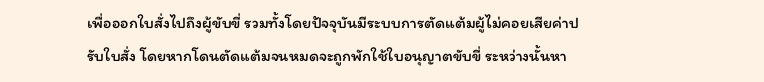เพื่อออกใบสั่งไปถึงผู้ขับขี่ รวมทั้งโดยปัจจุบันมีระบบการตัดแต้มผู้ไม่คอยเสียค่าปรับใบสั่ง โดยหากโดนตัดแต้มจนหมดจะถูกพักใช้ใบอนุญาตขับขี่ ระหว่างนั้นหา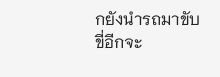กยังนำรถมาขับขี่อีกจะ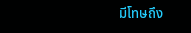มีโทษถึง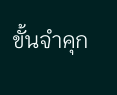ขั้นจำคุก